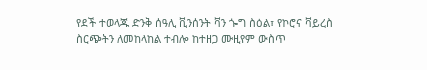የደች ተወላጁ ድንቅ ሰዓሊ ቪንሰንት ቫን ጐግ ስዕል፣ የኮሮና ቫይረስ ስርጭትን ለመከላከል ተብሎ ከተዘጋ ሙዚየም ውስጥ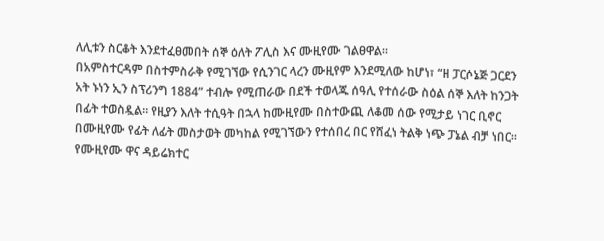ለሊቱን ስርቆት እንደተፈፀመበት ሰኞ ዕለት ፖሊስ እና ሙዚየሙ ገልፀዋል።
በአምስተርዳም በስተምስራቅ የሚገኘው የሲንገር ላረን ሙዚየም እንደሚለው ከሆነ፣ “ዘ ፓርሶኔጅ ጋርደን አት ኑነን ኢን ስፕሪንግ 1884” ተብሎ የሚጠራው በደች ተወላጁ ሰዓሊ የተሰራው ስዕል ሰኞ እለት ከንጋት በፊት ተወስዷል። የዚያን እለት ተሲዓት በኋላ ከሙዚየሙ በስተውጪ ለቆመ ሰው የሚታይ ነገር ቢኖር በሙዚየሙ የፊት ለፊት መስታወት መካከል የሚገኘውን የተሰበረ በር የሸፈነ ትልቅ ነጭ ፓኔል ብቻ ነበር።
የሙዚየሙ ዋና ዳይሬክተር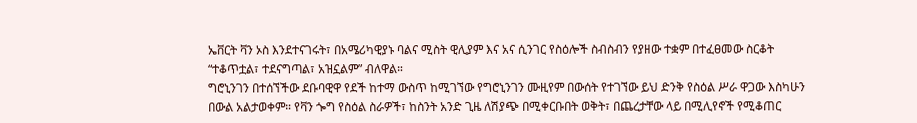ኤቨርት ቫን ኦስ እንደተናገሩት፣ በአሜሪካዊያኑ ባልና ሚስት ዊሊያም እና አና ሲንገር የስዕሎች ስብስብን የያዘው ተቋም በተፈፀመው ስርቆት “ተቆጥቷል፣ ተደናግጣል፣ አዝኗልም” ብለዋል።
ግሮኒንገን በተሰኘችው ደቡባዊዋ የደች ከተማ ውስጥ ከሚገኘው የግሮኒንገን ሙዚየም በውሰት የተገኘው ይህ ድንቅ የስዕል ሥራ ዋጋው እስካሁን በውል አልታወቀም። የቫን ጐግ የስዕል ስራዎች፣ ከስንት አንድ ጊዜ ለሽያጭ በሚቀርቡበት ወቅት፣ በጨረታቸው ላይ በሚሊየኖች የሚቆጠር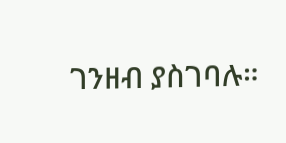ገንዘብ ያስገባሉ።